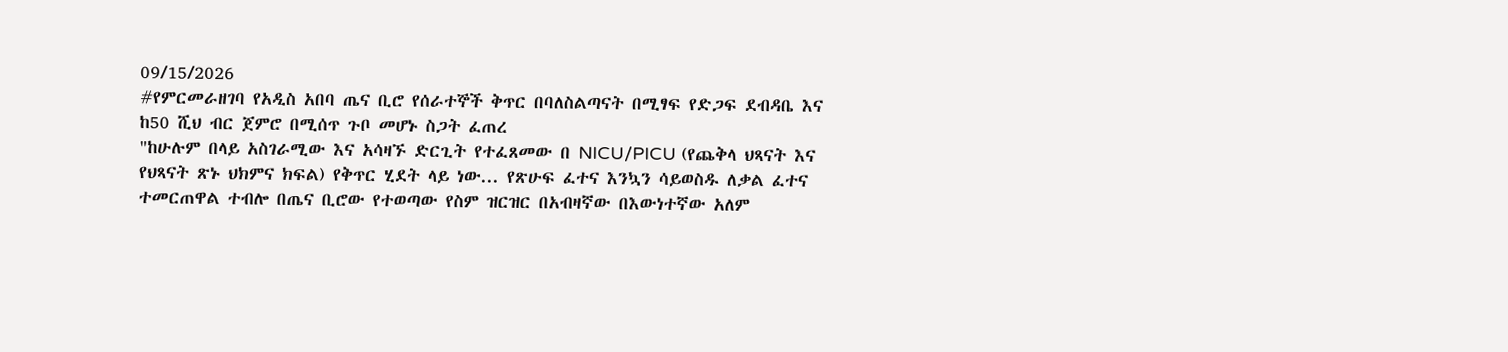09/15/2026
#የምርመራዘገባ የአዲስ አበባ ጤና ቢሮ የሰራተኞች ቅጥር በባለስልጣናት በሚፃፍ የድጋፍ ደብዳቤ እና ከ50 ሺህ ብር ጀምሮ በሚሰጥ ጉቦ መሆኑ ስጋት ፈጠረ
"ከሁሉም በላይ አስገራሚው እና አሳዛኙ ድርጊት የተፈጸመው በ NICU/PICU (የጨቅላ ህጻናት እና የህጻናት ጽኑ ህክምና ክፍል) የቅጥር ሂደት ላይ ነው... የጽሁፍ ፈተና እንኳን ሳይወስዱ ለቃል ፈተና ተመርጠዋል ተብሎ በጤና ቢሮው የተወጣው የስም ዝርዝር በአብዛኛው በእውነተኛው አለም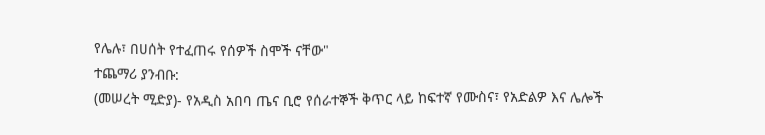የሌሉ፣ በሀሰት የተፈጠሩ የሰዎች ስሞች ናቸው"
ተጨማሪ ያንብቡ:
(መሠረት ሚድያ)- የአዲስ አበባ ጤና ቢሮ የሰራተኞች ቅጥር ላይ ከፍተኛ የሙስና፣ የአድልዎ እና ሌሎች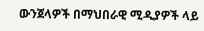ውንጀላዎች በማህበራዊ ሚዲያዎች ላይ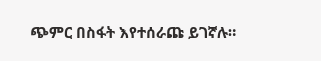ጭምር በስፋት እየተሰራጩ ይገኛሉ።